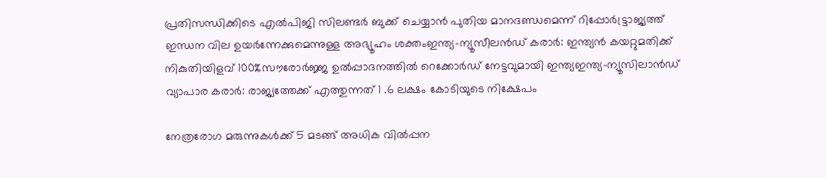പ്രതിസന്ധിക്കിടെ എൽപിജി സിലണ്ടർ ബുക്ക് ചെയ്യാൻ പുതിയ മാനദണ്ഡമെന്ന് റിപ്പോര്‍ട്ട്രാജ്യത്ത് ഇന്ധന വില ഉയർന്നേക്കുമെന്നുള്ള അഭ്യൂഹം ശക്തംഇന്ത്യ-ന്യൂസീലൻഡ് കരാർ: ഇന്ത്യൻ കയറ്റുമതിക്ക് നികുതിയിളവ് 100%സൗരോർജ്ജ ഉൽപ്പാദനത്തിൽ റെക്കോർഡ് നേട്ടവുമായി ഇന്ത്യഇന്ത്യ-ന്യൂസിലാൻഡ് വ്യാപാര കരാർ: രാജ്യത്തേക്ക് എത്തുന്നത് 1 .6 ലക്ഷം കോടിയുടെ നിക്ഷേപം

നേത്രരോഗ മരുന്നുകള്‍ക്ക് 5 മടങ്ങ് അധിക വിൽപ്പന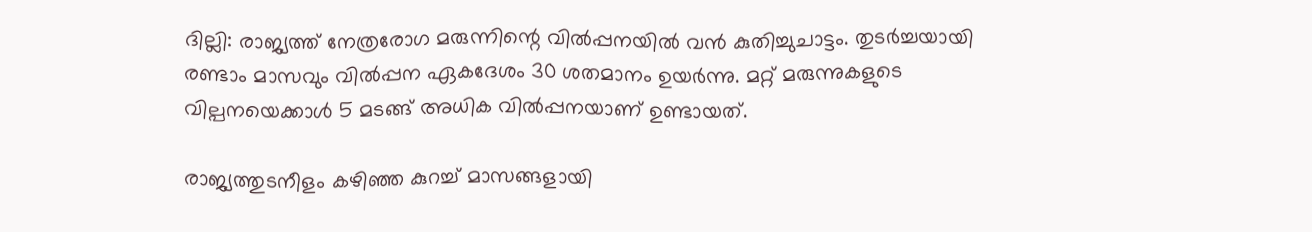ദില്ലി: രാജ്യത്ത് നേത്രരോഗ മരുന്നിന്റെ വിൽപ്പനയിൽ വൻ കുതിച്ചുചാട്ടം. തുടർച്ചയായി രണ്ടാം മാസവും വിൽപ്പന ഏകദേശം 30 ശതമാനം ഉയർന്നു. മറ്റ്‌ മരുന്നുകളുടെ വില്പനയെക്കാൾ 5 മടങ്ങ് അധിക വിൽപ്പനയാണ് ഉണ്ടായത്.

രാജ്യത്തുടനീളം കഴിഞ്ഞ കുറച്ച് മാസങ്ങളായി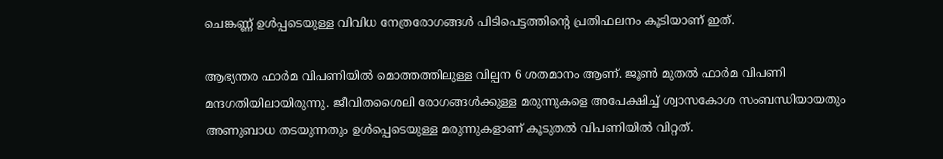ചെങ്കണ്ണ് ഉൾപ്പടെയുള്ള വിവിധ നേത്രരോഗങ്ങൾ പിടിപെട്ടത്തിന്റെ പ്രതിഫലനം കൂടിയാണ് ഇത്.

ആഭ്യന്തര ഫാർമ വിപണിയിൽ മൊത്തത്തിലുള്ള വില്പന 6 ശതമാനം ആണ്. ജൂൺ മുതൽ ഫാർമ വിപണി മന്ദഗതിയിലായിരുന്നു. ജീവിതശൈലി രോഗങ്ങൾക്കുള്ള മരുന്നുകളെ അപേക്ഷിച്ച് ശ്വാസകോശ സംബന്ധിയായതും അണുബാധ തടയുന്നതും ഉൾപ്പെടെയുള്ള മരുന്നുകളാണ് കൂടുതൽ വിപണിയിൽ വിറ്റത്.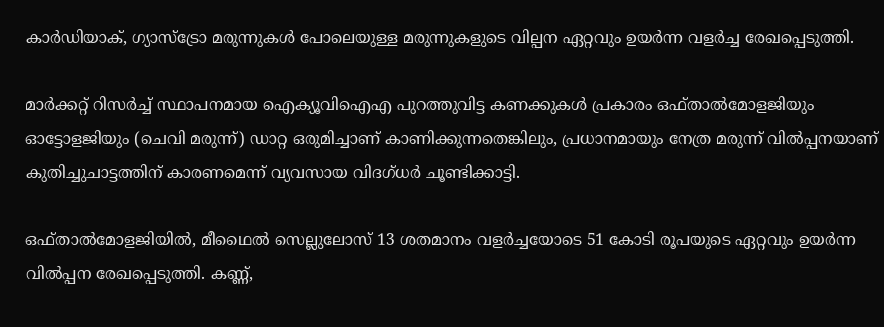കാർഡിയാക്, ഗ്യാസ്ട്രോ മരുന്നുകൾ പോലെയുള്ള മരുന്നുകളുടെ വില്പന ഏറ്റവും ഉയർന്ന വളർച്ച രേഖപ്പെടുത്തി.

മാർക്കറ്റ് റിസർച്ച് സ്ഥാപനമായ ഐക്യൂവിഐഎ പുറത്തുവിട്ട കണക്കുകൾ പ്രകാരം ഒഫ്താൽമോളജിയും ഓട്ടോളജിയും (ചെവി മരുന്ന്) ഡാറ്റ ഒരുമിച്ചാണ് കാണിക്കുന്നതെങ്കിലും, പ്രധാനമായും നേത്ര മരുന്ന് വിൽപ്പനയാണ് കുതിച്ചുചാട്ടത്തിന് കാരണമെന്ന് വ്യവസായ വിദഗ്ധർ ചൂണ്ടിക്കാട്ടി.

ഒഫ്താൽമോളജിയിൽ, മീഥൈൽ സെല്ലുലോസ് 13 ശതമാനം വളർച്ചയോടെ 51 കോടി രൂപയുടെ ഏറ്റവും ഉയർന്ന വിൽപ്പന രേഖപ്പെടുത്തി. കണ്ണ്,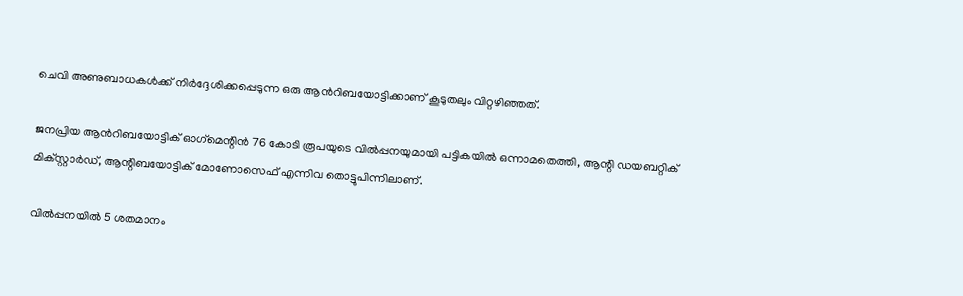ചെവി അണുബാധകൾക്ക് നിർദ്ദേശിക്കപ്പെടുന്ന ഒരു ആൻറിബയോട്ടിക്കാണ് കൂടുതലും വിറ്റഴിഞ്ഞത്.

ജനപ്രിയ ആൻറിബയോട്ടിക് ഓഗ്‌മെന്റിൻ 76 കോടി രൂപയുടെ വിൽപ്പനയുമായി പട്ടികയിൽ ഒന്നാമതെത്തി, ആന്റി ഡയബറ്റിക് മിക്‌സ്റ്റാർഡ്, ആന്റിബയോട്ടിക് മോണോസെഫ് എന്നിവ തൊട്ടുപിന്നിലാണ്.

വിൽപ്പനയിൽ 5 ശതമാനം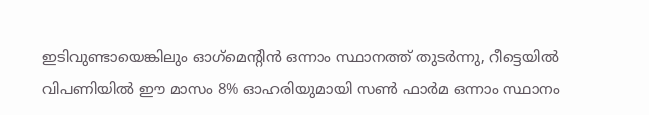ഇടിവുണ്ടായെങ്കിലും ഓഗ്‌മെന്റിൻ ഒന്നാം സ്ഥാനത്ത് തുടർന്നു, റീട്ടെയിൽ വിപണിയിൽ ഈ മാസം 8% ഓഹരിയുമായി സൺ ഫാർമ ഒന്നാം സ്ഥാനം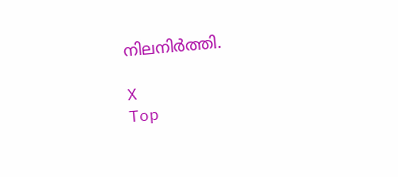നിലനിർത്തി.

X
Top